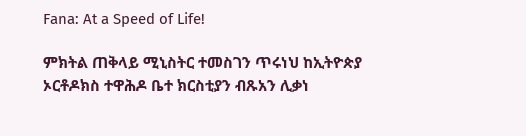Fana: At a Speed of Life!

ምክትል ጠቅላይ ሚኒስትር ተመስገን ጥሩነህ ከኢትዮጵያ ኦርቶዶክስ ተዋሕዶ ቤተ ክርስቲያን ብጹአን ሊቃነ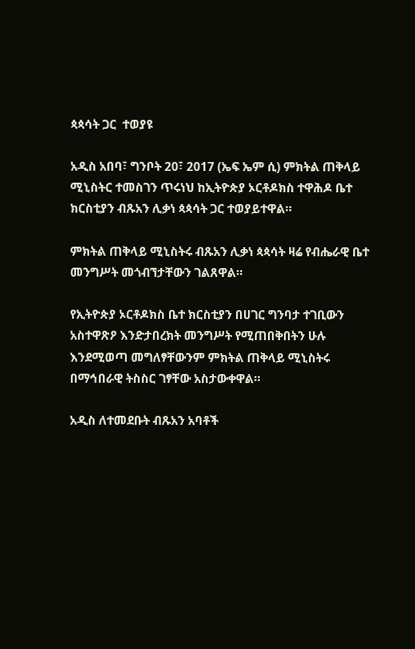ጳጳሳት ጋር  ተወያዩ

አዲስ አበባ፣ ግንቦት 20፣ 2017 (ኤፍ ኤም ሲ) ምክትል ጠቅላይ ሚኒስትር ተመስገን ጥሩነህ ከኢትዮጵያ ኦርቶዶክስ ተዋሕዶ ቤተ ክርስቲያን ብጹአን ሊቃነ ጳጳሳት ጋር ተወያይተዋል።

ምክትል ጠቅላይ ሚኒስትሩ ብጹአን ሊቃነ ጳጳሳት ዛሬ የብሔራዊ ቤተ መንግሥት መጎብኘታቸውን ገልጸዋል።

የኢትዮጵያ ኦርቶዶክስ ቤተ ክርስቲያን በሀገር ግንባታ ተገቢውን አስተዋጽዖ እንድታበረክት መንግሥት የሚጠበቅበትን ሁሉ እንደሚወጣ መግለፃቸውንም ምክትል ጠቅላይ ሚኒስትሩ በማኅበራዊ ትስስር ገፃቸው አስታውቀዋል።

አዲስ ለተመደቡት ብጹአን አባቶች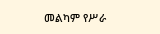መልካም የሥራ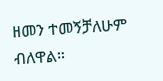ዘመን ተመኝቻለሁም ብለዋል።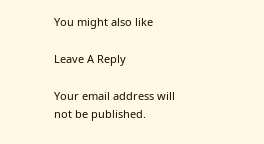You might also like

Leave A Reply

Your email address will not be published.